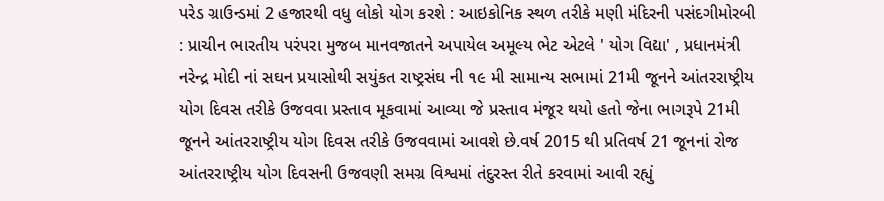પરેડ ગ્રાઉન્ડમાં 2 હજારથી વધુ લોકો યોગ કરશે : આઇકોનિક સ્થળ તરીકે મણી મંદિરની પસંદગીમોરબી : પ્રાચીન ભારતીય પરંપરા મુજબ માનવજાતને અપાયેલ અમૂલ્ય ભેટ એટલે ' યોગ વિદ્યા' , પ્રધાનમંત્રી નરેન્દ્ર મોદી નાં સઘન પ્રયાસોથી સયુંકત રાષ્ટ્રસંઘ ની ૧૯ મી સામાન્ય સભામાં 21મી જૂનને આંતરરાષ્ટ્રીય યોગ દિવસ તરીકે ઉજવવા પ્રસ્તાવ મૂકવામાં આવ્યા જે પ્રસ્તાવ મંજૂર થયો હતો જેના ભાગરૂપે 21મી જૂનને આંતરરાષ્ટ્રીય યોગ દિવસ તરીકે ઉજવવામાં આવશે છે.વર્ષ 2015 થી પ્રતિવર્ષ 21 જૂનનાં રોજ આંતરરાષ્ટ્રીય યોગ દિવસની ઉજવણી સમગ્ર વિશ્વમાં તંદુરસ્ત રીતે કરવામાં આવી રહ્યું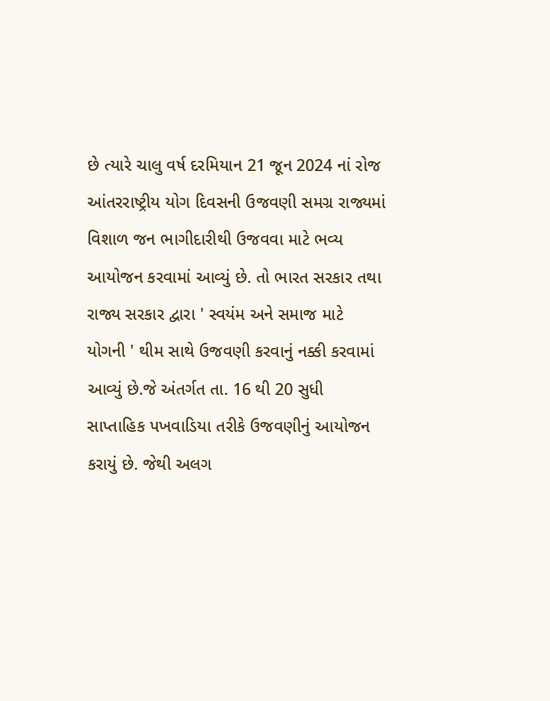છે ત્યારે ચાલુ વર્ષ દરમિયાન 21 જૂન 2024 નાં રોજ આંતરરાષ્ટ્રીય યોગ દિવસની ઉજવણી સમગ્ર રાજ્યમાં વિશાળ જન ભાગીદારીથી ઉજવવા માટે ભવ્ય આયોજન કરવામાં આવ્યું છે. તો ભારત સરકાર તથા રાજ્ય સરકાર દ્વારા ' સ્વયંમ અને સમાજ માટે યોગની ' થીમ સાથે ઉજવણી કરવાનું નક્કી કરવામાં આવ્યું છે.જે અંતર્ગત તા. 16 થી 20 સુધી સાપ્તાહિક પખવાડિયા તરીકે ઉજવણીનું આયોજન કરાયું છે. જેથી અલગ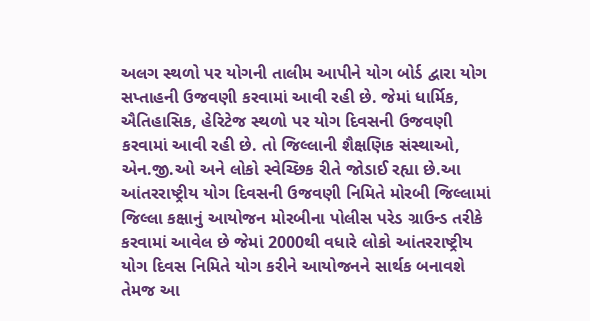અલગ સ્થળો પર યોગની તાલીમ આપીને યોગ બોર્ડ દ્વારા યોગ સપ્તાહની ઉજવણી કરવામાં આવી રહી છે. જેમાં ધાર્મિક, ઐતિહાસિક, હેરિટેજ સ્થળો પર યોગ દિવસની ઉજવણી કરવામાં આવી રહી છે. તો જિલ્લાની શૈક્ષણિક સંસ્થાઓ, એન.જી.ઓ અને લોકો સ્વેચ્છિક રીતે જોડાઈ રહ્યા છે.આ આંતરરાષ્ટ્રીય યોગ દિવસની ઉજવણી નિમિતે મોરબી જિલ્લામાં જિલ્લા કક્ષાનું આયોજન મોરબીના પોલીસ પરેડ ગ્રાઉન્ડ તરીકે કરવામાં આવેલ છે જેમાં 2000થી વધારે લોકો આંતરરાષ્ટ્રીય યોગ દિવસ નિમિતે યોગ કરીને આયોજનને સાર્થક બનાવશે તેમજ આ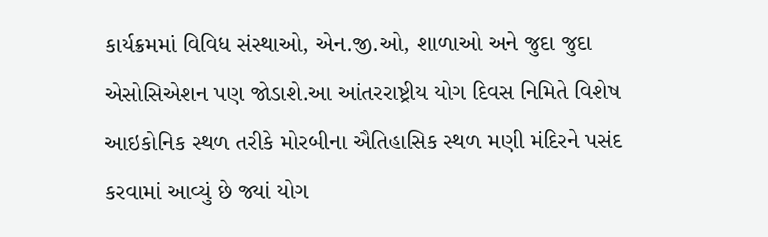કાર્યક્રમમાં વિવિધ સંસ્થાઓ, એન.જી.ઓ, શાળાઓ અને જુદા જુદા એસોસિએશન પણ જોડાશે.આ આંતરરાષ્ટ્રીય યોગ દિવસ નિમિતે વિશેષ આઇકોનિક સ્થળ તરીકે મોરબીના ઐતિહાસિક સ્થળ મણી મંદિરને પસંદ કરવામાં આવ્યું છે જ્યાં યોગ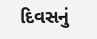દિવસનું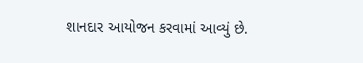શાનદાર આયોજન કરવામાં આવ્યું છે.